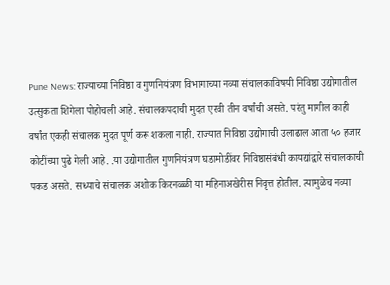Pune News: राज्याच्या निविष्ठा व गुणनियंत्रण विभागाच्या नव्या संचालकाविषयी निविष्ठा उद्योगातील उत्सुकता शिगेला पोहोचली आहे. संचालकपदाची मुदत एरवी तीन वर्षांची असते. परंतु मागील काही वर्षांत एकही संचालक मुदत पूर्ण करू शकला नाही. राज्यात निविष्ठा उद्योगाची उलाढाल आता ५० हजार कोटींच्या पुढे गेली आहे. .या उद्योगातील गुणनियंत्रण घडामोडींवर निविष्ठासंबंधी कायद्यांद्वारे संचालकाची पकड असते. सध्याचे संचालक अशोक किरनळ्ळी या महिनाअखेरीस निवृत्त होतील. त्यामुळेच नव्या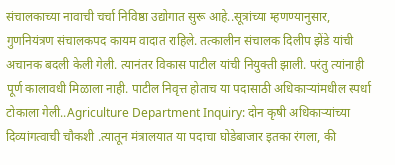संचालकाच्या नावाची चर्चा निविष्ठा उद्योगात सुरू आहे..सूत्रांच्या म्हणण्यानुसार, गुणनियंत्रण संचालकपद कायम वादात राहिले. तत्कालीन संचालक दिलीप झेंडे यांची अचानक बदली केली गेली. त्यानंतर विकास पाटील यांची नियुक्ती झाली. परंतु त्यांनाही पूर्ण कालावधी मिळाला नाही. पाटील निवृत्त होताच या पदासाठी अधिकाऱ्यांमधील स्पर्धा टोकाला गेली..Agriculture Department Inquiry: दोन कृषी अधिकाऱ्यांच्या दिव्यांगत्वाची चौकशी .त्यातून मंत्रालयात या पदाचा घोडेबाजार इतका रंगला, की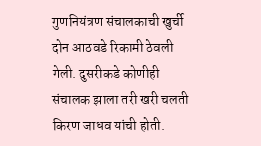गुणनियंत्रण संचालकाची खुर्ची दोन आठवडे रिकामी ठेवली गेली. दुसरीकडे कोणीही संचालक झाला तरी खरी चलती किरण जाधव यांची होती.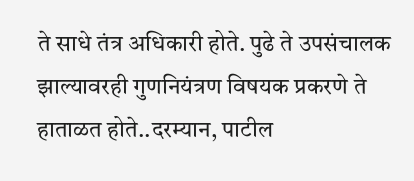ते साधे तंत्र अधिकारी होते. पुढे ते उपसंचालक झाल्यावरही गुणनियंत्रण विषयक प्रकरणे ते हाताळत होते..दरम्यान, पाटील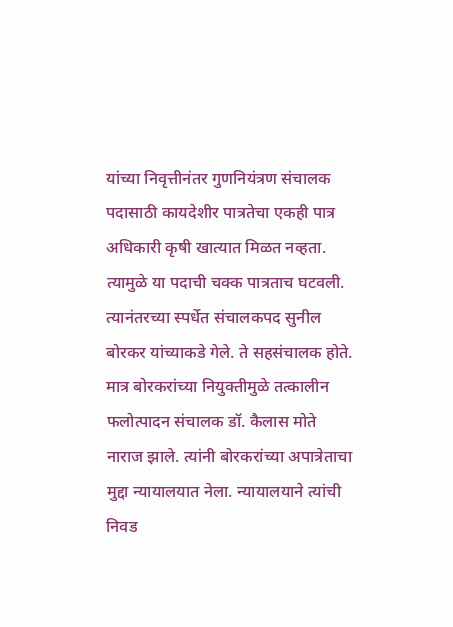यांच्या निवृत्तीनंतर गुणनियंत्रण संचालक पदासाठी कायदेशीर पात्रतेचा एकही पात्र अधिकारी कृषी खात्यात मिळत नव्हता. त्यामुळे या पदाची चक्क पात्रताच घटवली. त्यानंतरच्या स्पर्धेत संचालकपद सुनील बोरकर यांच्याकडे गेले. ते सहसंचालक होते. मात्र बोरकरांच्या नियुक्तीमुळे तत्कालीन फलोत्पादन संचालक डॉ. कैलास मोते नाराज झाले. त्यांनी बोरकरांच्या अपात्रेताचा मुद्दा न्यायालयात नेला. न्यायालयाने त्यांची निवड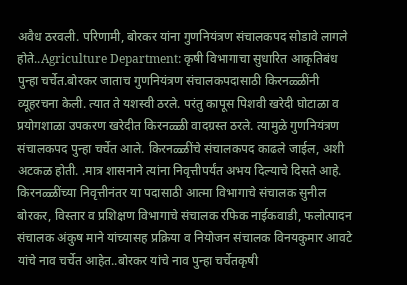अवैध ठरवली. परिणामी, बोरकर यांना गुणनियंत्रण संचालकपद सोडावे लागले होते..Agriculture Department: कृषी विभागाचा सुधारित आकृतिबंध पुन्हा चर्चेत.बोरकर जाताच गुणनियंत्रण संचालकपदासाठी किरनळ्ळींनी व्यूहरचना केली. त्यात ते यशस्वी ठरले. परंतु कापूस पिशवी खरेदी घोटाळा व प्रयोगशाळा उपकरण खरेदीत किरनळ्ळी वादग्रस्त ठरले. त्यामुळे गुणनियंत्रण संचालकपद पुन्हा चर्चेत आले. किरनळ्ळींचे संचालकपद काढले जाईल, अशी अटकळ होती. .मात्र शासनाने त्यांना निवृत्तीपर्यंत अभय दिल्याचे दिसते आहे. किरनळ्ळींच्या निवृत्तीनंतर या पदासाठी आत्मा विभागाचे संचालक सुनील बोरकर, विस्तार व प्रशिक्षण विभागाचे संचालक रफिक नाईकवाडी, फलोत्पादन संचालक अंकुष माने यांच्यासह प्रक्रिया व नियोजन संचालक विनयकुमार आवटे यांचे नाव चर्चेत आहेत..बोरकर यांचे नाव पुन्हा चर्चेतकृषी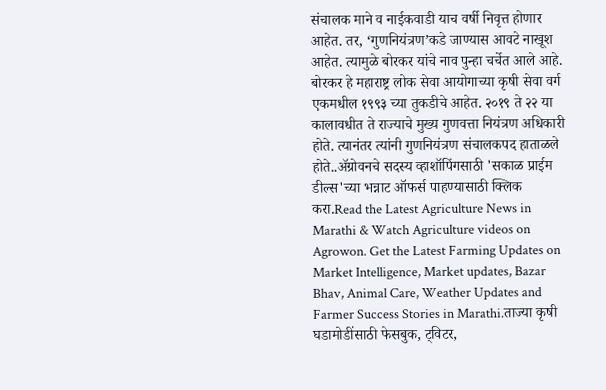संचालक माने व नाईकवाडी याच वर्षी निवृत्त होणार आहेत. तर, ‘गुणनियंत्रण’कडे जाण्यास आवटे नाखूश आहेत. त्यामुळे बोरकर यांचे नाव पुन्हा चर्चेत आले आहे. बोरकर हे महाराष्ट्र लोक सेवा आयोगाच्या कृषी सेवा वर्ग एकमधील १९९३ च्या तुकडीचे आहेत. २०१९ ते २२ या कालावधीत ते राज्याचे मुख्य गुणवत्ता नियंत्रण अधिकारी होते. त्यानंतर त्यांनी गुणनियंत्रण संचालकपद हाताळले होते..ॲग्रोवनचे सदस्य व्हाशॉपिंगसाठी 'सकाळ प्राईम डील्स'च्या भन्नाट ऑफर्स पाहण्यासाठी क्लिक करा.Read the Latest Agriculture News in Marathi & Watch Agriculture videos on Agrowon. Get the Latest Farming Updates on Market Intelligence, Market updates, Bazar Bhav, Animal Care, Weather Updates and Farmer Success Stories in Marathi.ताज्या कृषी घडामोडींसाठी फेसबुक, ट्विटर,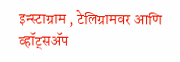इन्स्टाग्राम , टेलिग्रामवर आणि व्हॉट्सॲप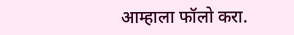आम्हाला फॉलो करा.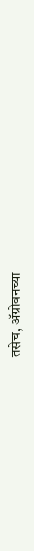तसेच, ॲग्रोवनच्या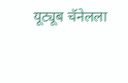यूट्यूब चॅनेलला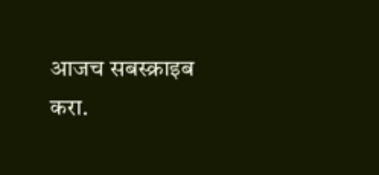आजच सबस्क्राइब करा.